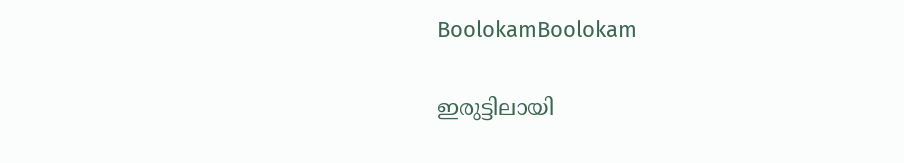BoolokamBoolokam

ഇരുട്ടിലായി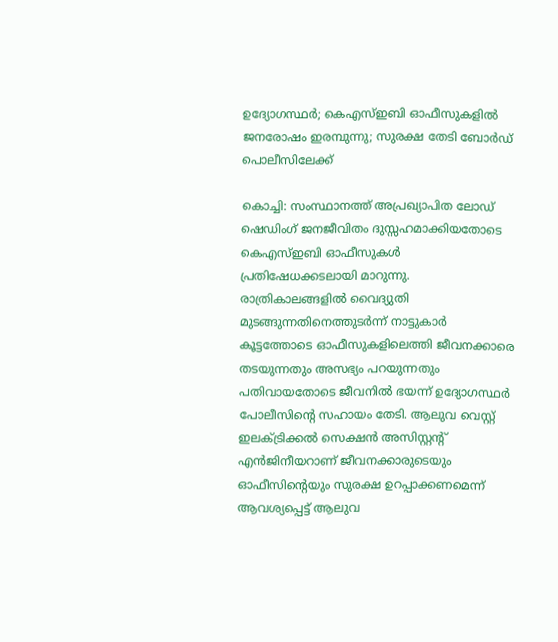ഉദ്യോഗസ്ഥര്‍; കെഎസ്ഇബി ഓഫീസുകളില്‍ ജനരോഷം ഇരമ്പുന്നു; സുരക്ഷ തേടി ബോര്‍ഡ് പൊലീസിലേക്ക്

കൊച്ചി: സംസ്ഥാനത്ത് അപ്രഖ്യാപിത ലോഡ് ഷെഡിംഗ് ജനജീവിതം ദുസ്സഹമാക്കിയതോടെ കെഎസ്ഇബി ഓഫീസുകള്‍ പ്രതിഷേധക്കടലായി മാറുന്നു. രാത്രികാലങ്ങളില്‍ വൈദ്യുതി മുടങ്ങുന്നതിനെത്തുടര്‍ന്ന് നാട്ടുകാര്‍ കൂട്ടത്തോടെ ഓഫീസുകളിലെത്തി ജീവനക്കാരെ തടയുന്നതും അസഭ്യം പറയുന്നതും പതിവായതോടെ ജീവനില്‍ ഭയന്ന് ഉദ്യോഗസ്ഥര്‍ പോലീസിന്റെ സഹായം തേടി. ആലുവ വെസ്റ്റ് ഇലക്ട്രിക്കല്‍ സെക്ഷന്‍ അസിസ്റ്റന്റ് എന്‍ജിനീയറാണ് ജീവനക്കാരുടെയും ഓഫീസിന്റെയും സുരക്ഷ ഉറപ്പാക്കണമെന്ന് ആവശ്യപ്പെട്ട് ആലുവ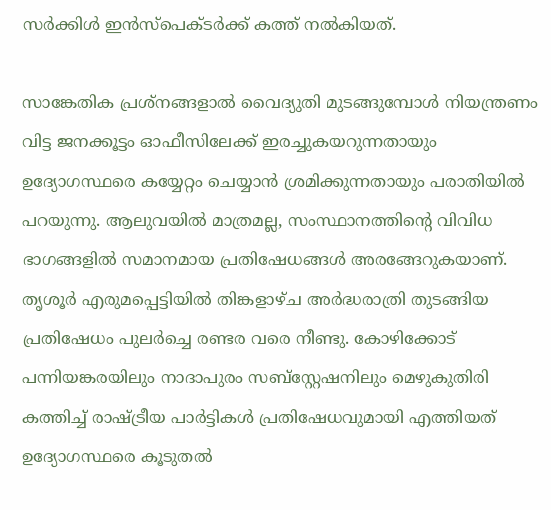സര്‍ക്കിള്‍ ഇന്‍സ്‌പെക്ടര്‍ക്ക് കത്ത് നല്‍കിയത്.

സാങ്കേതിക പ്രശ്‌നങ്ങളാല്‍ വൈദ്യുതി മുടങ്ങുമ്പോള്‍ നിയന്ത്രണം വിട്ട ജനക്കൂട്ടം ഓഫീസിലേക്ക് ഇരച്ചുകയറുന്നതായും ഉദ്യോഗസ്ഥരെ കയ്യേറ്റം ചെയ്യാന്‍ ശ്രമിക്കുന്നതായും പരാതിയില്‍ പറയുന്നു. ആലുവയില്‍ മാത്രമല്ല, സംസ്ഥാനത്തിന്റെ വിവിധ ഭാഗങ്ങളില്‍ സമാനമായ പ്രതിഷേധങ്ങള്‍ അരങ്ങേറുകയാണ്. തൃശൂര്‍ എരുമപ്പെട്ടിയില്‍ തിങ്കളാഴ്ച അര്‍ദ്ധരാത്രി തുടങ്ങിയ പ്രതിഷേധം പുലര്‍ച്ചെ രണ്ടര വരെ നീണ്ടു. കോഴിക്കോട് പന്നിയങ്കരയിലും നാദാപുരം സബ്‌സ്റ്റേഷനിലും മെഴുകുതിരി കത്തിച്ച് രാഷ്ട്രീയ പാര്‍ട്ടികള്‍ പ്രതിഷേധവുമായി എത്തിയത് ഉദ്യോഗസ്ഥരെ കൂടുതല്‍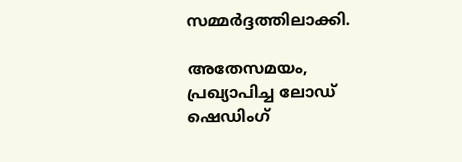സമ്മര്‍ദ്ദത്തിലാക്കി.

അതേസമയം, പ്രഖ്യാപിച്ച ലോഡ് ഷെഡിംഗ്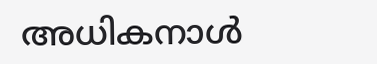അധികനാള്‍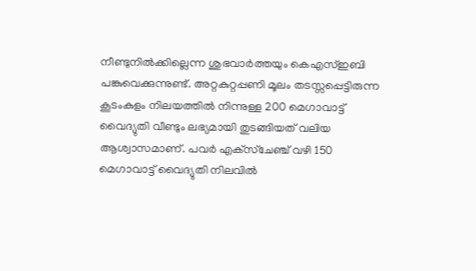നീണ്ടുനില്‍ക്കില്ലെന്ന ശുഭവാര്‍ത്തയും കെഎസ്ഇബി പങ്കുവെക്കുന്നുണ്ട്. അറ്റകുറ്റപ്പണി മൂലം തടസ്സപ്പെട്ടിരുന്ന കൂടംകുളം നിലയത്തില്‍ നിന്നുള്ള 200 മെഗാവാട്ട് വൈദ്യുതി വീണ്ടും ലഭ്യമായി തുടങ്ങിയത് വലിയ ആശ്വാസമാണ്. പവര്‍ എക്‌സ്‌ചേഞ്ച് വഴി 150 മെഗാവാട്ട് വൈദ്യുതി നിലവില്‍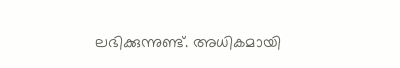ലഭിക്കുന്നുണ്ട്. അധികമായി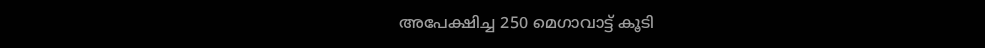അപേക്ഷിച്ച 250 മെഗാവാട്ട് കൂടി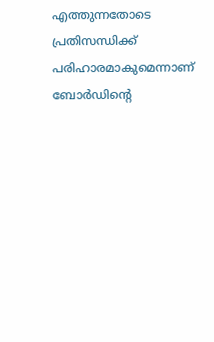എത്തുന്നതോടെ പ്രതിസന്ധിക്ക് പരിഹാരമാകുമെന്നാണ് ബോര്‍ഡിന്റെ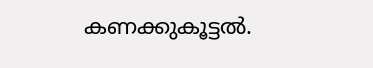കണക്കുകൂട്ടല്‍.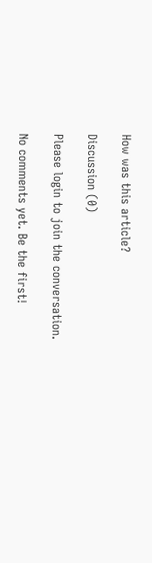How was this article?

Discussion (0)

Please login to join the conversation.

No comments yet. Be the first!